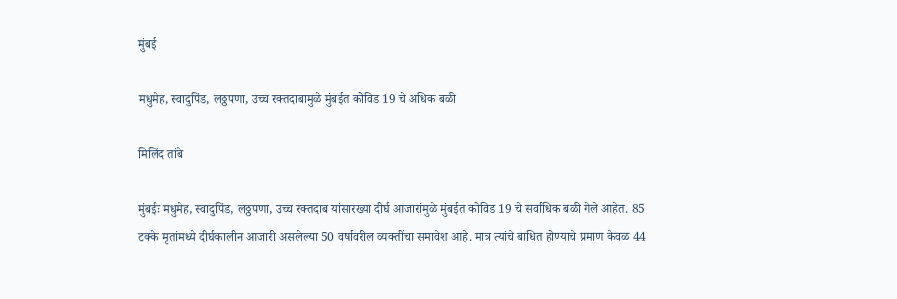मुंबई

मधुमेह, स्वादुपिंड, लठ्ठपणा, उच्च रक्तदाबामुळे मुंबईत कोविड 19 चे अधिक बळी

मिलिंद तांबे

मुंबईः मधुमेह, स्वादुपिंड, लठ्ठपणा, उच्च रक्तदाब यांसारख्या दीर्घ आजारांमुळे मुंबईत कोविड 19 चे सर्वाधिक बळी गेले आहेत. 85 टक्के मृतांमध्ये दीर्घकालीन आजारी असलेल्या 50 वर्षावरील व्यक्तींचा समावेश आहे. मात्र त्यांचे बाधित होण्याचे प्रमाण केवळ 44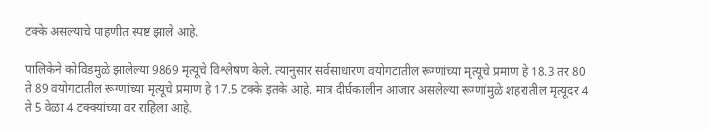टक्के असल्याचे पाहणीत स्पष्ट झाले आहे.

पालिकेने कोविडमुळे झालेल्या 9869 मृत्यूचे विश्लेषण केले. त्यानुसार सर्वसाधारण वयोगटातील रूग्णांच्या मृत्यूचे प्रमाण हे 18.3 तर 80 ते 89 वयोगटातील रूग्णांच्या मृत्यूचे प्रमाण हे 17.5 टक्के इतके आहे. मात्र दीर्घकालीन आजार असलेल्या रूग्णांमुळे शहरातील मृत्यूदर 4 ते 5 वेळा 4 टक्क्यांच्या वर राहिला आहे.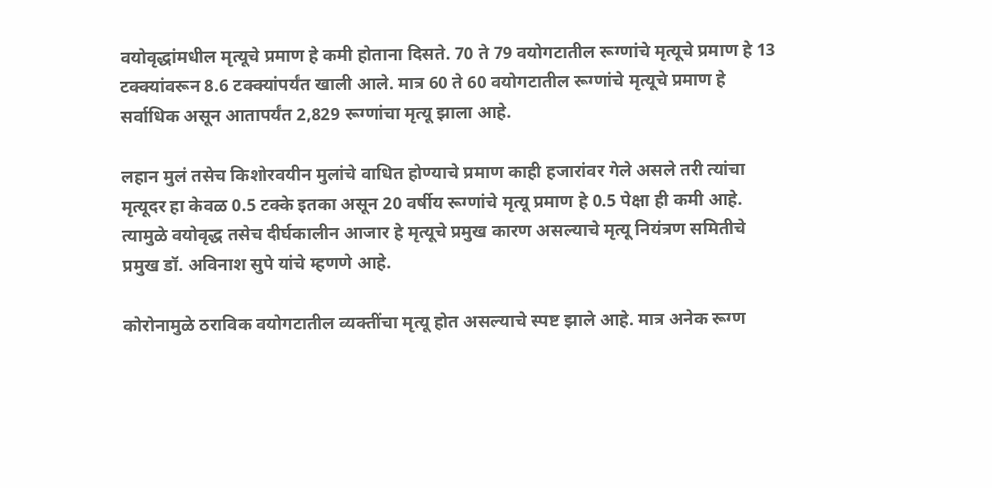वयोवृद्धांमधील मृत्यूचे प्रमाण हे कमी होताना दिसते. 70 ते 79 वयोगटातील रूग्णांचे मृत्यूचे प्रमाण हे 13 टक्क्यांवरून 8.6 टक्क्यांपर्यंत खाली आले. मात्र 60 ते 60 वयोगटातील रूग्णांचे मृत्यूचे प्रमाण हे सर्वाधिक असून आतापर्यंत 2,829 रूग्णांचा मृत्यू झाला आहे.

लहान मुलं तसेच किशोरवयीन मुलांचे वाधित होण्याचे प्रमाण काही हजारांवर गेले असले तरी त्यांचा मृत्यूदर हा केवळ 0.5 टक्के इतका असून 20 वर्षीय रूग्णांचे मृत्यू प्रमाण हे 0.5 पेक्षा ही कमी आहे. त्यामुळे वयोवृद्ध तसेच दीर्घकालीन आजार हे मृत्यूचे प्रमुख कारण असल्याचे मृत्यू नियंत्रण समितीचे प्रमुख डॉ. अविनाश सुपे यांचे म्हणणे आहे.

कोरोनामुळे ठराविक वयोगटातील व्यक्तींचा मृत्यू होत असल्याचे स्पष्ट झाले आहे. मात्र अनेक रूग्ण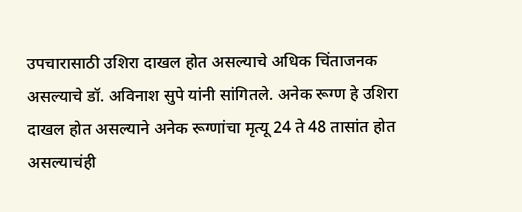उपचारासाठी उशिरा दाखल होत असल्याचे अधिक चिंताजनक असल्याचे डॉ. अविनाश सुपे यांनी सांगितले. अनेक रूग्ण हे उशिरा दाखल होत असल्याने अनेक रूग्णांचा मृत्यू 24 ते 48 तासांत होत असल्याचंही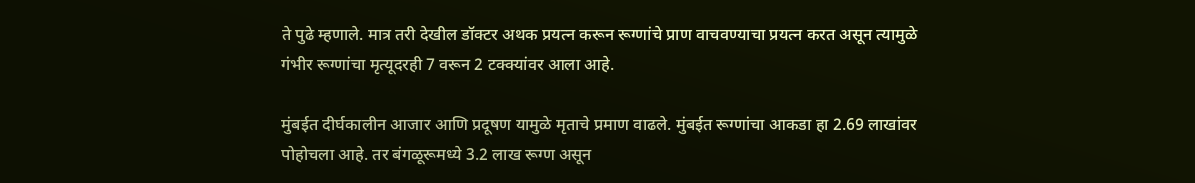ते पुढे म्हणाले. मात्र तरी देखील डॉक्टर अथक प्रयत्न करून रूग्णांचे प्राण वाचवण्याचा प्रयत्न करत असून त्यामुळे गंभीर रूग्णांचा मृत्यूदरही 7 वरून 2 टक्क्यांवर आला आहे.

मुंबईत दीर्घकालीन आजार आणि प्रदूषण यामुळे मृताचे प्रमाण वाढले. मुंबईत रूग्णांचा आकडा हा 2.69 लाखांवर पोहोचला आहे. तर बंगळूरूमध्ये 3.2 लाख रूग्ण असून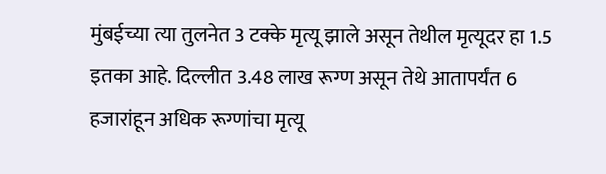मुंबईच्या त्या तुलनेत 3 टक्के मृत्यू झाले असून तेथील मृत्यूदर हा 1.5 इतका आहे. दिल्लीत 3.48 लाख रूग्ण असून तेथे आतापर्यंत 6 हजारांहून अधिक रूग्णांचा मृत्यू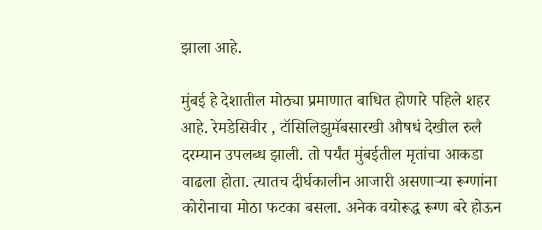झाला आहे.

मुंबई हे देशातील मोठ्या प्रमाणात बाधित होणारे पहिले शहर आहे. रेमडेसिवीर , टॉसिलिझुमॅबसारखी औषधं देखील रुलै दरम्यान उपलब्ध झाली. तो पर्यंत मुंबईतील मृतांचा आकडा वाढला होता. त्यातच दीर्घकालीन आजारी असणाऱ्या रूग्णांना कोरोनाचा मोठा फटका बसला. अनेक वयोरूद्ध रूग्ण बरे होऊन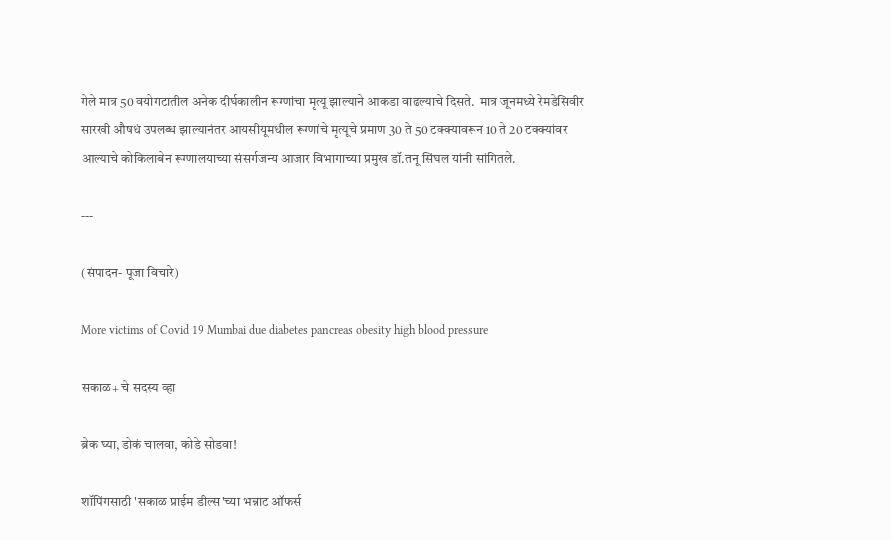गेले मात्र 50 वयोगटातील अनेक दीर्घकालीन रूग्णांचा मृत्यू झाल्याने आकडा वाढल्याचे दिसते.  मात्र जूनमध्ये रेमडेसिवीर सारखी औषधं उपलब्ध झाल्यानंतर आयसीयूमधील रूग्णांचे मृत्यूचे प्रमाण 30 ते 50 टक्क्यावरून 10 ते 20 टक्क्यांवर आल्याचे कोकिलाबेन रूग्णालयाच्या संसर्गजन्य आजार विभागाच्या प्रमुख डॉ.तनू सिंघल यांनी सांगितले.

---

(संपादन- पूजा विचारे)

More victims of Covid 19 Mumbai due diabetes pancreas obesity high blood pressure

सकाळ+ चे सदस्य व्हा

ब्रेक घ्या, डोकं चालवा, कोडे सोडवा!

शॉपिंगसाठी 'सकाळ प्राईम डील्स'च्या भन्नाट ऑफर्स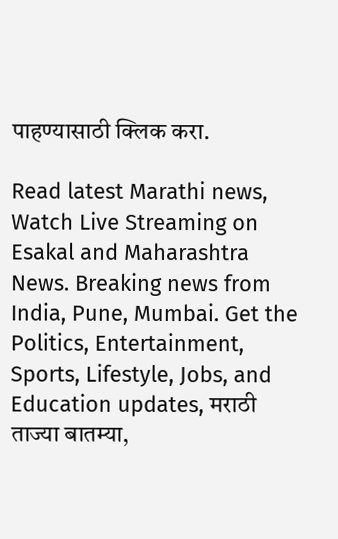पाहण्यासाठी क्लिक करा.

Read latest Marathi news, Watch Live Streaming on Esakal and Maharashtra News. Breaking news from India, Pune, Mumbai. Get the Politics, Entertainment, Sports, Lifestyle, Jobs, and Education updates, मराठी ताज्या बातम्या,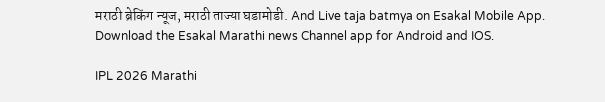मराठी ब्रेकिंग न्यूज, मराठी ताज्या घडामोडी. And Live taja batmya on Esakal Mobile App. Download the Esakal Marathi news Channel app for Android and IOS.

IPL 2026 Marathi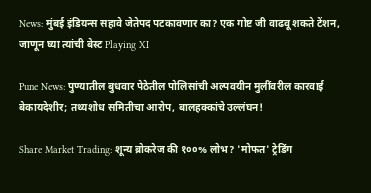News: मुंबई इंडियन्स सहावे जेतेपद पटकावणार का? एक गोष्ट जी वाढवू शकते टेंशन, जाणून घ्या त्यांची बेस्ट Playing XI

Pune News: पुण्यातील बुधवार पेठेतील पोलिसांची अल्पवयीन मुलींवरील कारवाई बेकायदेशीर; तथ्यशोध समितीचा आरोप, बालहक्कांचे उल्लंघन!

Share Market Trading: शून्य ब्रोकरेज की १००% लोभ? 'मोफत' ट्रेडिंग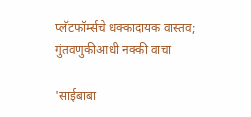प्लॅटफॉर्म्सचे धक्कादायक वास्तव; गुंतवणुकीआधी नक्की वाचा

'साईबाबा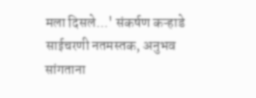मला दिसले...' संकर्षण कऱ्हाडे साईचरणी नतमस्तक, अनुभव सांगताना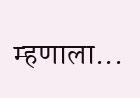म्हणाला...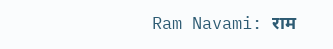Ram Navami: राम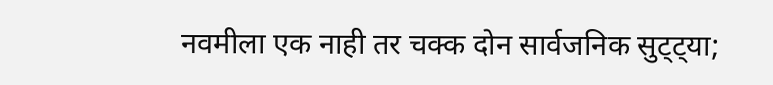नवमीला एक नाही तर चक्क दोन सार्वजनिक सुट्ट्या;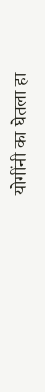योगींनी का घेतला हा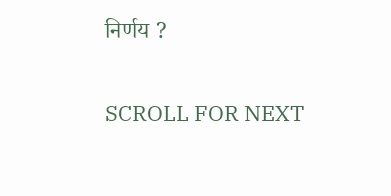निर्णय ?

SCROLL FOR NEXT